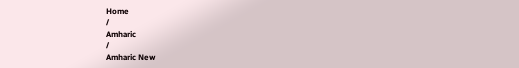Home
/
Amharic
/
Amharic New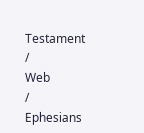Testament
/
Web
/
Ephesians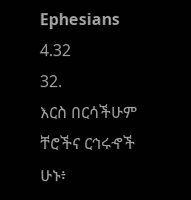Ephesians 4.32
32.
እርስ በርሳችሁም ቸሮችና ርኅሩኆች ሁኑ፥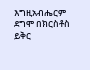እግዚአብሔርም ደግሞ በክርስቶስ ይቅር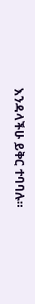እንዳላችሁ ይቅር ተባባሉ።